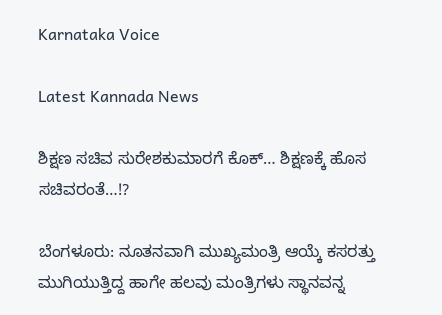Karnataka Voice

Latest Kannada News

ಶಿಕ್ಷಣ ಸಚಿವ ಸುರೇಶಕುಮಾರಗೆ ಕೊಕ್… ಶಿಕ್ಷಣಕ್ಕೆ ಹೊಸ ಸಚಿವರಂತೆ…!?

ಬೆಂಗಳೂರು: ನೂತನವಾಗಿ ಮುಖ್ಯಮಂತ್ರಿ ಆಯ್ಕೆ ಕಸರತ್ತು ಮುಗಿಯುತ್ತಿದ್ದ ಹಾಗೇ ಹಲವು ಮಂತ್ರಿಗಳು ಸ್ಥಾನವನ್ನ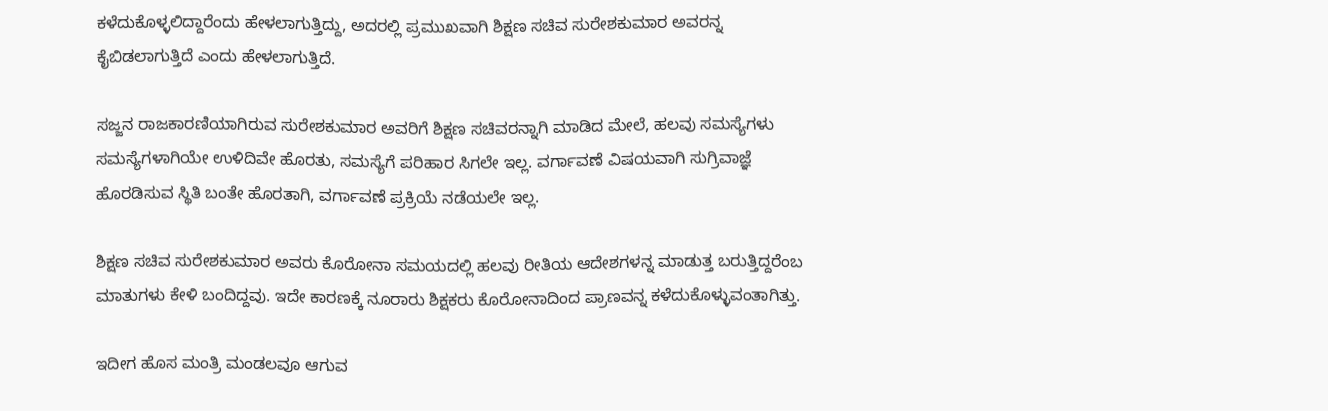ಕಳೆದುಕೊಳ್ಳಲಿದ್ದಾರೆಂದು ಹೇಳಲಾಗುತ್ತಿದ್ದು, ಅದರಲ್ಲಿ ಪ್ರಮುಖವಾಗಿ ಶಿಕ್ಷಣ ಸಚಿವ ಸುರೇಶಕುಮಾರ ಅವರನ್ನ ಕೈಬಿಡಲಾಗುತ್ತಿದೆ ಎಂದು ಹೇಳಲಾಗುತ್ತಿದೆ.

ಸಜ್ಜನ ರಾಜಕಾರಣಿಯಾಗಿರುವ ಸುರೇಶಕುಮಾರ ಅವರಿಗೆ ಶಿಕ್ಷಣ ಸಚಿವರನ್ನಾಗಿ ಮಾಡಿದ ಮೇಲೆ, ಹಲವು ಸಮಸ್ಯೆಗಳು ಸಮಸ್ಯೆಗಳಾಗಿಯೇ ಉಳಿದಿವೇ ಹೊರತು, ಸಮಸ್ಯೆಗೆ ಪರಿಹಾರ ಸಿಗಲೇ ಇಲ್ಲ. ವರ್ಗಾವಣೆ ವಿಷಯವಾಗಿ ಸುಗ್ರಿವಾಜ್ಞೆ ಹೊರಡಿಸುವ ಸ್ಥಿತಿ ಬಂತೇ ಹೊರತಾಗಿ, ವರ್ಗಾವಣೆ ಪ್ರಕ್ರಿಯೆ ನಡೆಯಲೇ ಇಲ್ಲ.

ಶಿಕ್ಷಣ ಸಚಿವ ಸುರೇಶಕುಮಾರ ಅವರು ಕೊರೋನಾ ಸಮಯದಲ್ಲಿ ಹಲವು ರೀತಿಯ ಆದೇಶಗಳನ್ನ ಮಾಡುತ್ತ ಬರುತ್ತಿದ್ದರೆಂಬ ಮಾತುಗಳು ಕೇಳಿ ಬಂದಿದ್ದವು. ಇದೇ ಕಾರಣಕ್ಕೆ ನೂರಾರು ಶಿಕ್ಷಕರು ಕೊರೋನಾದಿಂದ ಪ್ರಾಣವನ್ನ ಕಳೆದುಕೊಳ್ಳುವಂತಾಗಿತ್ತು.

ಇದೀಗ ಹೊಸ ಮಂತ್ರಿ ಮಂಡಲವೂ ಆಗುವ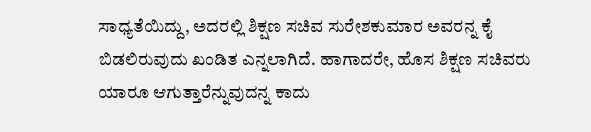ಸಾಧ್ಯತೆಯಿದ್ದು, ಅದರಲ್ಲಿ ಶಿಕ್ಷಣ ಸಚಿವ ಸುರೇಶಕುಮಾರ ಅವರನ್ನ ಕೈ ಬಿಡಲಿರುವುದು ಖಂಡಿತ ಎನ್ನಲಾಗಿದೆ. ಹಾಗಾದರೇ, ಹೊಸ ಶಿಕ್ಷಣ ಸಚಿವರು ಯಾರೂ ಆಗುತ್ತಾರೆನ್ನುವುದನ್ನ ಕಾದು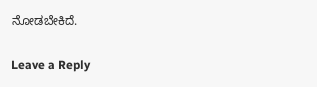ನೋಡಬೇಕಿದೆ.

Leave a Reply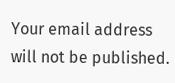Your email address will not be published.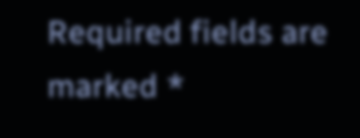Required fields are marked *